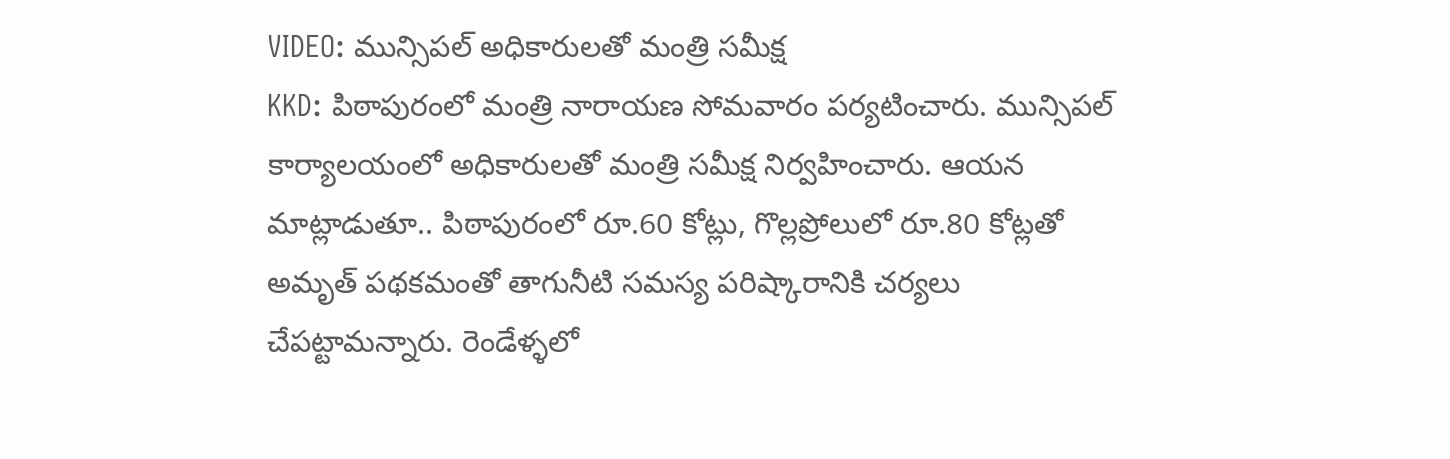VIDEO: మున్సిపల్ అధికారులతో మంత్రి సమీక్ష
KKD: పిఠాపురంలో మంత్రి నారాయణ సోమవారం పర్యటించారు. మున్సిపల్ కార్యాలయంలో అధికారులతో మంత్రి సమీక్ష నిర్వహించారు. ఆయన మాట్లాడుతూ.. పిఠాపురంలో రూ.60 కోట్లు, గొల్లప్రోలులో రూ.80 కోట్లతో అమృత్ పథకమంతో తాగునీటి సమస్య పరిష్కారానికి చర్యలు చేపట్టామన్నారు. రెండేళ్ళలో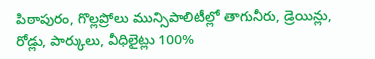పిఠాపురం, గొల్లప్రోలు మున్సిపాలిటీల్లో తాగునీరు, డ్రెయిన్లు, రోడ్లు, పార్కులు, వీధిలైట్లు 100%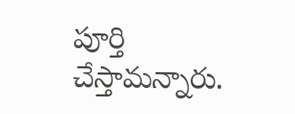పూర్తి చేస్తామన్నారు.